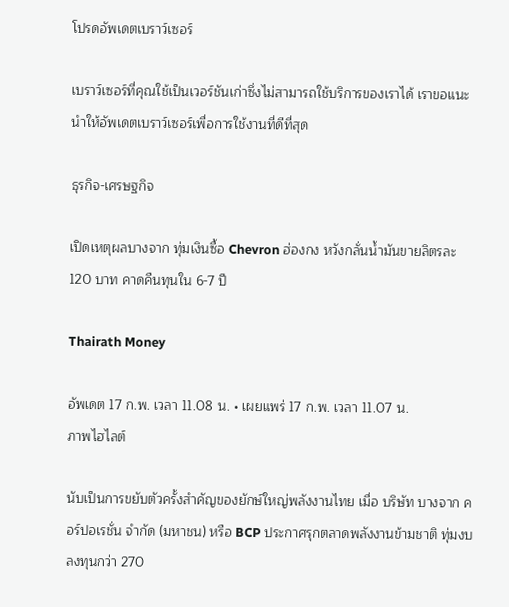โปรดอัพเดตเบราว์เซอร์

เบราว์เซอร์ที่คุณใช้เป็นเวอร์ชันเก่าซึ่งไม่สามารถใช้บริการของเราได้ เราขอแนะนำให้อัพเดตเบราว์เซอร์เพื่อการใช้งานที่ดีที่สุด

ธุรกิจ-เศรษฐกิจ

เปิดเหตุผลบางจาก ทุ่มเงินซื้อ Chevron ฮ่องกง หวังกลั่นน้ำมันขายลิตรละ 120 บาท คาดคืนทุนใน 6-7 ปี

Thairath Money

อัพเดต 17 ก.พ. เวลา 11.08 น. • เผยแพร่ 17 ก.พ. เวลา 11.07 น.
ภาพไฮไลต์

นับเป็นการขยับตัวครั้งสำคัญของยักษ์ใหญ่พลังงานไทย เมื่อ บริษัท บางจาก คอร์ปอเรชั่น จำกัด (มหาชน) หรือ BCP ประกาศรุกตลาดพลังงานข้ามชาติ ทุ่มงบลงทุนกว่า 270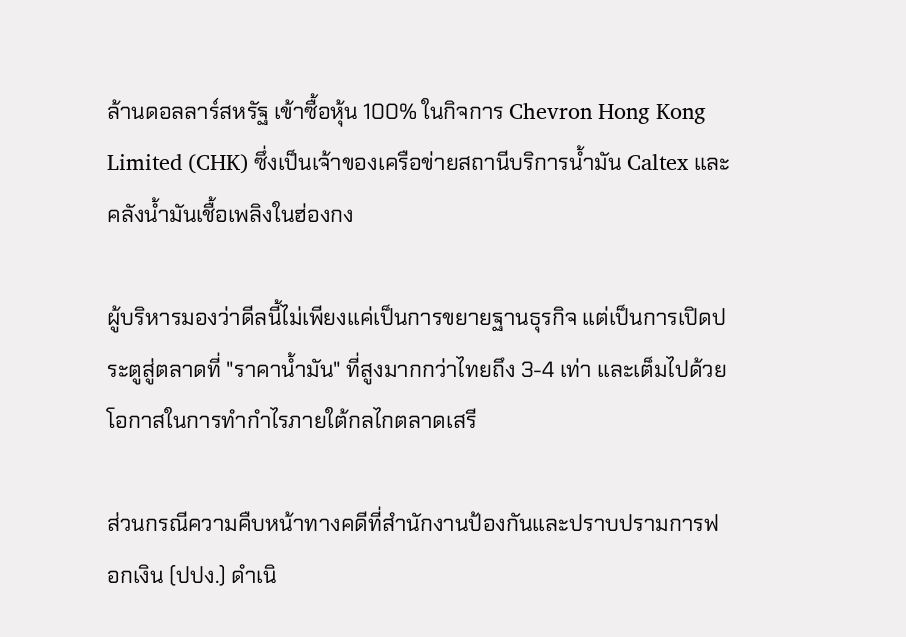ล้านดอลลาร์สหรัฐ เข้าซื้อหุ้น 100% ในกิจการ Chevron Hong Kong Limited (CHK) ซึ่งเป็นเจ้าของเครือข่ายสถานีบริการน้ำมัน Caltex และคลังน้ำมันเชื้อเพลิงในฮ่องกง

ผู้บริหารมองว่าดีลนี้ไม่เพียงแค่เป็นการขยายฐานธุรกิจ แต่เป็นการเปิดประตูสู่ตลาดที่ "ราคาน้ำมัน" ที่สูงมากกว่าไทยถึง 3-4 เท่า และเต็มไปด้วยโอกาสในการทำกำไรภายใต้กลไกตลาดเสรี

ส่วนกรณีความคืบหน้าทางคดีที่สำนักงานป้องกันและปราบปรามการฟอกเงิน (ปปง.) ดำเนิ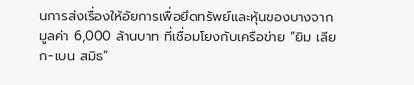นการส่งเรื่องให้อัยการเพื่อยึดทรัพย์และหุ้นของบางจากมูลค่า 6,000 ล้านบาท ที่เชื่อมโยงกับเครือข่าย “ยิม เลียก-เบน สมิธ”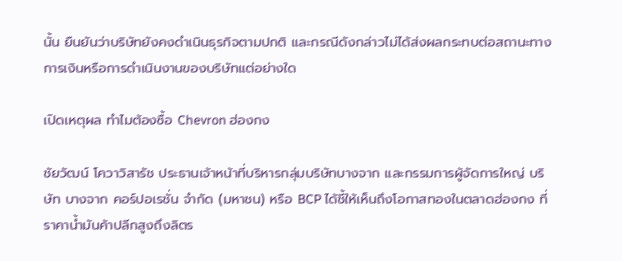นั้น ยืนยันว่าบริษัทยังคงดำเนินธุรกิจตามปกติ และกรณีดังกล่าวไม่ได้ส่งผลกระทบต่อสถานะทางการเงินหรือการดำเนินงานของบริษัทแต่อย่างใด

เปิดเหตุผล ทำไมต้องซื้อ Chevron ฮ่องกง

ชัยวัฒน์ โควาวิสารัช ประธานเจ้าหน้าที่บริหารกลุ่มบริษัทบางจาก และกรรมการผู้จัดการใหญ่ บริษัท บางจาก คอร์ปอเรชั่น จำกัด (มหาชน) หรือ BCP ได้ชี้ให้เห็นถึงโอกาสทองในตลาดฮ่องกง ที่ราคาน้ำมันค้าปลีกสูงถึงลิตร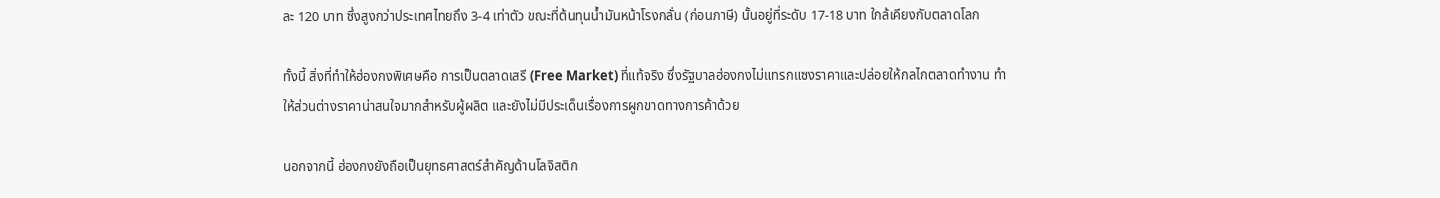ละ 120 บาท ซึ่งสูงกว่าประเทศไทยถึง 3-4 เท่าตัว ขณะที่ต้นทุนน้ำมันหน้าโรงกลั่น (ก่อนภาษี) นั้นอยู่ที่ระดับ 17-18 บาท ใกล้เคียงกับตลาดโลก

ทั้งนี้ สิ่งที่ทำให้ฮ่องกงพิเศษคือ การเป็นตลาดเสรี (Free Market) ที่แท้จริง ซึ่งรัฐบาลฮ่องกงไม่แทรกแซงราคาและปล่อยให้กลไกตลาดทำงาน ทำให้ส่วนต่างราคาน่าสนใจมากสำหรับผู้ผลิต และยังไม่มีประเด็นเรื่องการผูกขาดทางการค้าด้วย

นอกจากนี้ ฮ่องกงยังถือเป็นยุทธศาสตร์สำคัญด้านโลจิสติก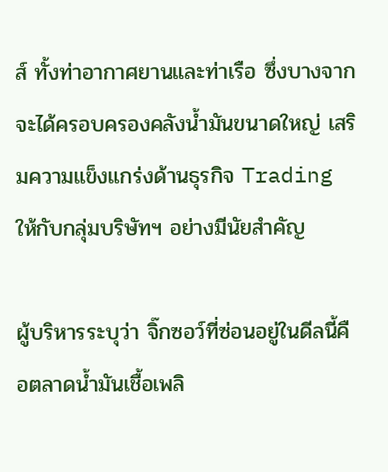ส์ ทั้งท่าอากาศยานและท่าเรือ ซึ่งบางจากจะได้ครอบครองคลังน้ำมันขนาดใหญ่ เสริมความแข็งแกร่งด้านธุรกิจ Trading ให้กับกลุ่มบริษัทฯ อย่างมีนัยสำคัญ

ผู้บริหารระบุว่า จิ๊กซอว์ที่ซ่อนอยู่ในดีลนี้คือตลาดน้ำมันเชื้อเพลิ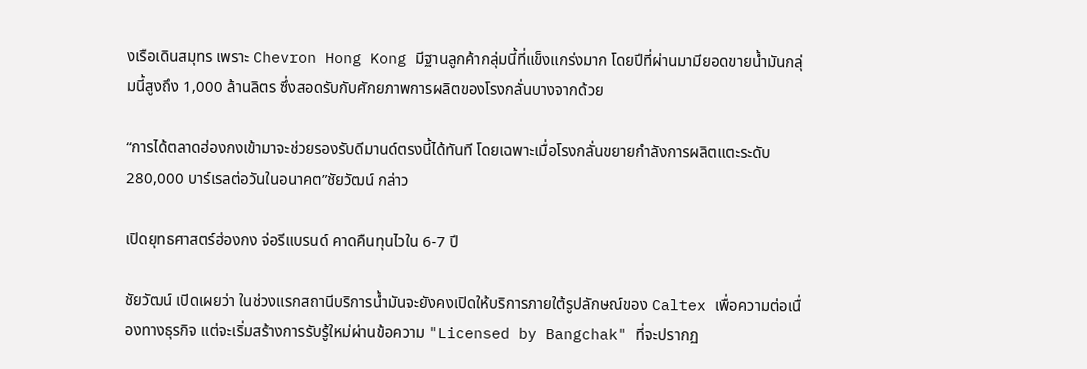งเรือเดินสมุทร เพราะ Chevron Hong Kong มีฐานลูกค้ากลุ่มนี้ที่แข็งแกร่งมาก โดยปีที่ผ่านมามียอดขายน้ำมันกลุ่มนี้สูงถึง 1,000 ล้านลิตร ซึ่งสอดรับกับศักยภาพการผลิตของโรงกลั่นบางจากด้วย

“การได้ตลาดฮ่องกงเข้ามาจะช่วยรองรับดีมานด์ตรงนี้ได้ทันที โดยเฉพาะเมื่อโรงกลั่นขยายกำลังการผลิตแตะระดับ 280,000 บาร์เรลต่อวันในอนาคต”ชัยวัฒน์ กล่าว

เปิดยุทธศาสตร์ฮ่องกง จ่อรีแบรนด์ คาดคืนทุนไวใน 6-7 ปี

ชัยวัฒน์ เปิดเผยว่า ในช่วงแรกสถานีบริการน้ำมันจะยังคงเปิดให้บริการภายใต้รูปลักษณ์ของ Caltex เพื่อความต่อเนื่องทางธุรกิจ แต่จะเริ่มสร้างการรับรู้ใหม่ผ่านข้อความ "Licensed by Bangchak" ที่จะปรากฏ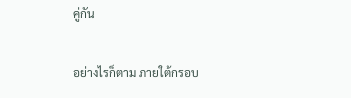คู่กัน

อย่างไรก็ตาม ภายใต้กรอบ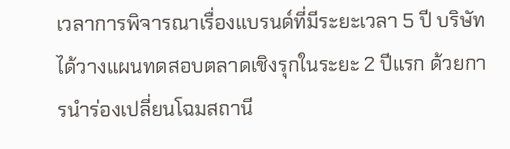เวลาการพิจารณาเรื่องแบรนด์ที่มีระยะเวลา 5 ปี บริษัทได้วางแผนทดสอบตลาดเชิงรุกในระยะ 2 ปีแรก ด้วยการนำร่องเปลี่ยนโฉมสถานี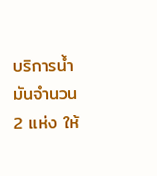บริการน้ำมันจำนวน 2 แห่ง ให้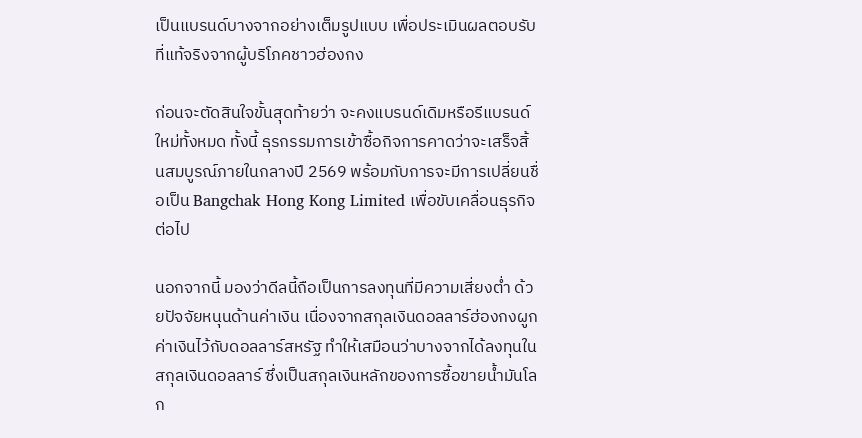เป็นแบรนด์บางจากอย่างเต็มรูปแบบ เพื่อประเมินผลตอบรับที่แท้จริงจากผู้บริโภคชาวฮ่องกง

ก่อนจะตัดสินใจขั้นสุดท้ายว่า จะคงแบรนด์เดิมหรือรีแบรนด์ใหม่ทั้งหมด ทั้งนี้ ธุรกรรมการเข้าซื้อกิจการคาดว่าจะเสร็จสิ้นสมบูรณ์ภายในกลางปี 2569 พร้อมกับการจะมีการเปลี่ยนชื่อเป็น Bangchak Hong Kong Limited เพื่อขับเคลื่อนธุรกิจต่อไป

นอกจากนี้ มองว่าดีลนี้ถือเป็นการลงทุนที่มีความเสี่ยงต่ำ ด้วยปัจจัยหนุนด้านค่าเงิน เนื่องจากสกุลเงินดอลลาร์ฮ่องกงผูกค่าเงินไว้กับดอลลาร์สหรัฐ ทำให้เสมือนว่าบางจากได้ลงทุนในสกุลเงินดอลลาร์ ซึ่งเป็นสกุลเงินหลักของการซื้อขายน้ำมันโลก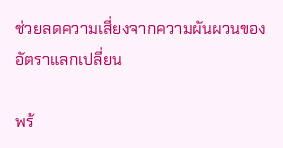ช่วยลดความเสี่ยงจากความผันผวนของอัตราแลกเปลี่ยน

พร้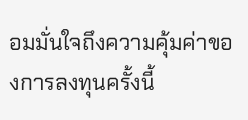อมมั่นใจถึงความคุ้มค่าของการลงทุนครั้งนี้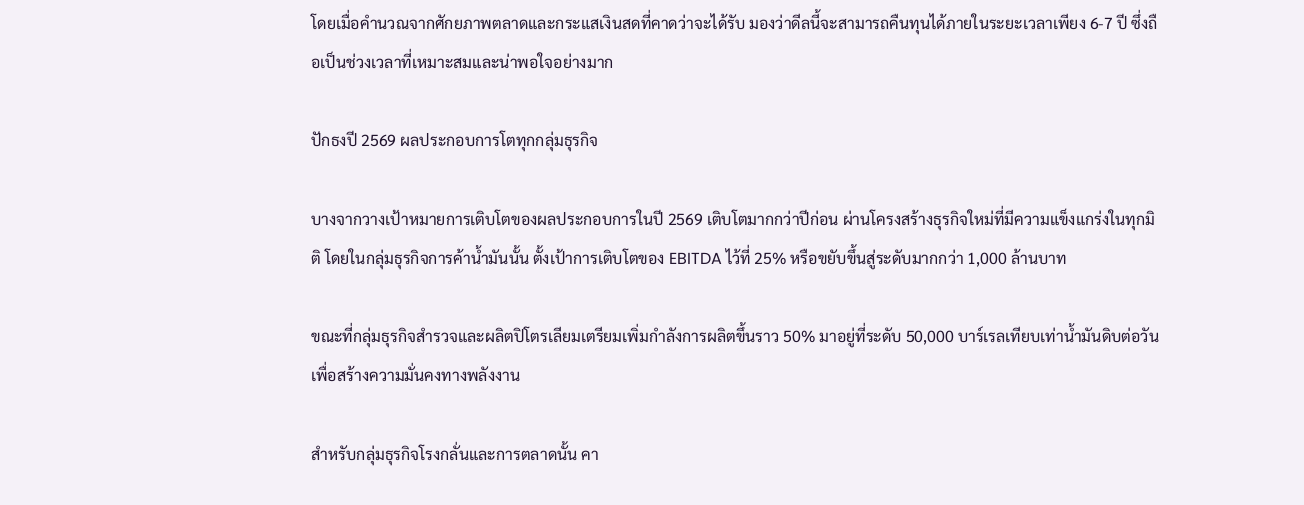โดยเมื่อคำนวณจากศักยภาพตลาดและกระแสเงินสดที่คาดว่าจะได้รับ มองว่าดีลนี้จะสามารถคืนทุนได้ภายในระยะเวลาเพียง 6-7 ปี ซึ่งถือเป็นช่วงเวลาที่เหมาะสมและน่าพอใจอย่างมาก

ปักธงปี 2569 ผลประกอบการโตทุกกลุ่มธุรกิจ

บางจากวางเป้าหมายการเติบโตของผลประกอบการในปี 2569 เติบโตมากกว่าปีก่อน ผ่านโครงสร้างธุรกิจใหม่ที่มีความแข็งแกร่งในทุกมิติ โดยในกลุ่มธุรกิจการค้าน้ำมันนั้น ตั้งเป้าการเติบโตของ EBITDA ไว้ที่ 25% หรือขยับขึ้นสู่ระดับมากกว่า 1,000 ล้านบาท

ขณะที่กลุ่มธุรกิจสำรวจและผลิตปิโตรเลียมเตรียมเพิ่มกำลังการผลิตขึ้นราว 50% มาอยู่ที่ระดับ 50,000 บาร์เรลเทียบเท่าน้ำมันดิบต่อวัน เพื่อสร้างความมั่นคงทางพลังงาน

สำหรับกลุ่มธุรกิจโรงกลั่นและการตลาดนั้น คา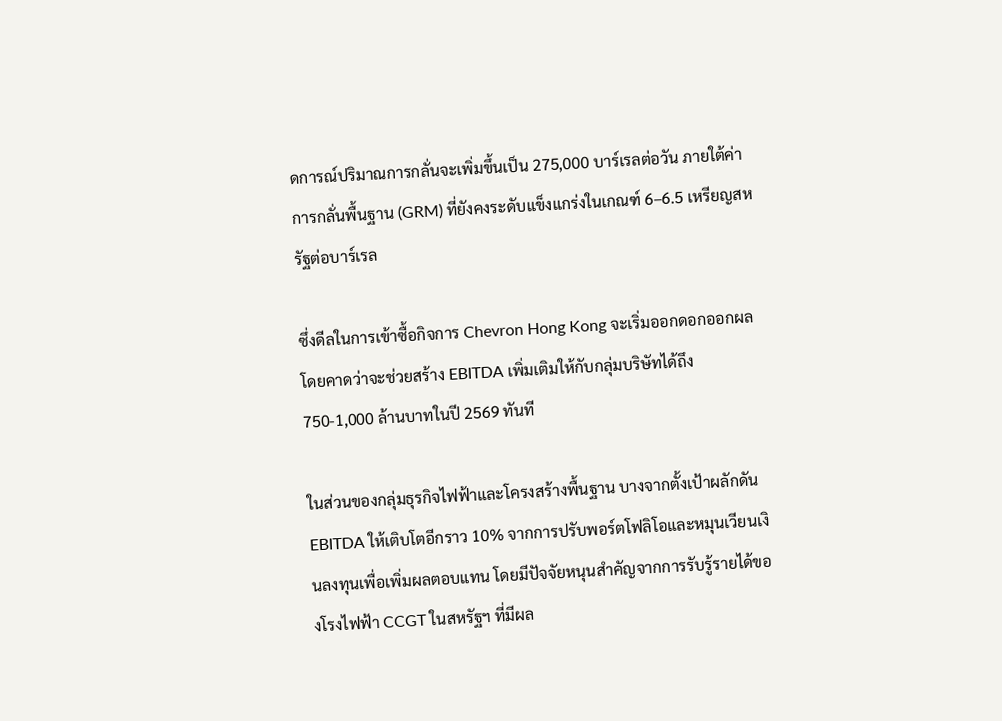ดการณ์ปริมาณการกลั่นจะเพิ่มขึ้นเป็น 275,000 บาร์เรลต่อวัน ภายใต้ค่าการกลั่นพื้นฐาน (GRM) ที่ยังคงระดับแข็งแกร่งในเกณฑ์ 6–6.5 เหรียญสหรัฐต่อบาร์เรล

ซึ่งดีลในการเข้าซื้อกิจการ Chevron Hong Kong จะเริ่มออกดอกออกผลโดยคาดว่าจะช่วยสร้าง EBITDA เพิ่มเติมให้กับกลุ่มบริษัทได้ถึง 750-1,000 ล้านบาทในปี 2569 ทันที

ในส่วนของกลุ่มธุรกิจไฟฟ้าและโครงสร้างพื้นฐาน บางจากตั้งเป้าผลักดัน EBITDA ให้เติบโตอีกราว 10% จากการปรับพอร์ตโฟลิโอและหมุนเวียนเงินลงทุนเพื่อเพิ่มผลตอบแทน โดยมีปัจจัยหนุนสำคัญจากการรับรู้รายได้ของโรงไฟฟ้า CCGT ในสหรัฐฯ ที่มีผล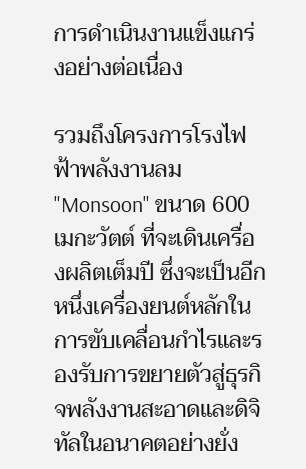การดำเนินงานแข็งแกร่งอย่างต่อเนื่อง

รวมถึงโครงการโรงไฟฟ้าพลังงานลม "Monsoon" ขนาด 600 เมกะวัตต์ ที่จะเดินเครื่องผลิตเต็มปี ซึ่งจะเป็นอีกหนึ่งเครื่องยนต์หลักในการขับเคลื่อนกำไรและรองรับการขยายตัวสู่ธุรกิจพลังงานสะอาดและดิจิทัลในอนาคตอย่างยั่ง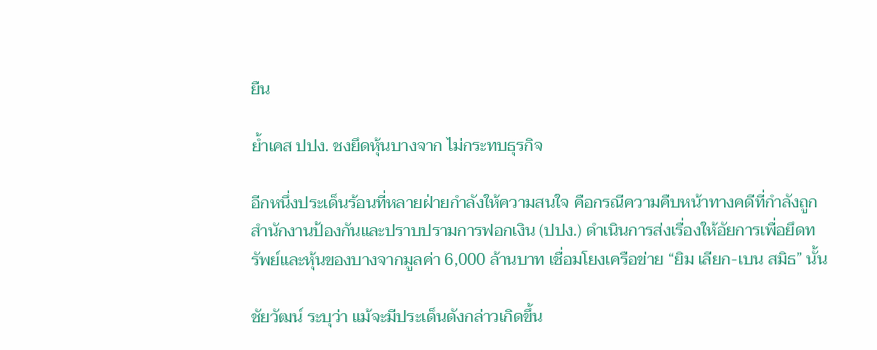ยืน

ย้ำเคส ปปง. ชงยึดหุ้นบางจาก ไม่กระทบธุรกิจ

อีกหนึ่งประเด็นร้อนที่หลายฝ่ายกำลังให้ความสนใจ คือกรณีความคืบหน้าทางคดีที่กำลังถูกสำนักงานป้องกันและปราบปรามการฟอกเงิน (ปปง.) ดำเนินการส่งเรื่องให้อัยการเพื่อยึดทรัพย์และหุ้นของบางจากมูลค่า 6,000 ล้านบาท เชื่อมโยงเครือข่าย “ยิม เลียก-เบน สมิธ” นั้น

ชัยวัฒน์ ระบุว่า แม้จะมีประเด็นดังกล่าวเกิดขึ้น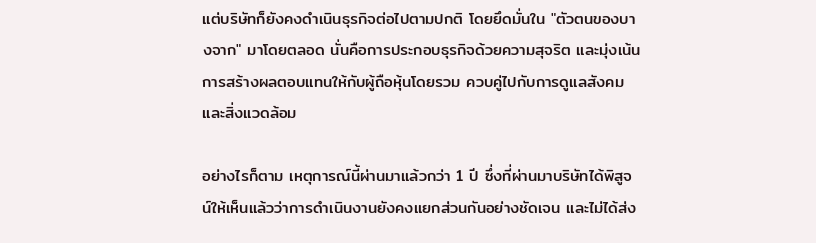แต่บริษัทก็ยังคงดำเนินธุรกิจต่อไปตามปกติ โดยยึดมั่นใน "ตัวตนของบางจาก" มาโดยตลอด นั่นคือการประกอบธุรกิจด้วยความสุจริต และมุ่งเน้นการสร้างผลตอบแทนให้กับผู้ถือหุ้นโดยรวม ควบคู่ไปกับการดูแลสังคมและสิ่งแวดล้อม

อย่างไรก็ตาม เหตุการณ์นี้ผ่านมาแล้วกว่า 1 ปี ซึ่งที่ผ่านมาบริษัทได้พิสูจน์ให้เห็นแล้วว่าการดำเนินงานยังคงแยกส่วนกันอย่างชัดเจน และไม่ได้ส่ง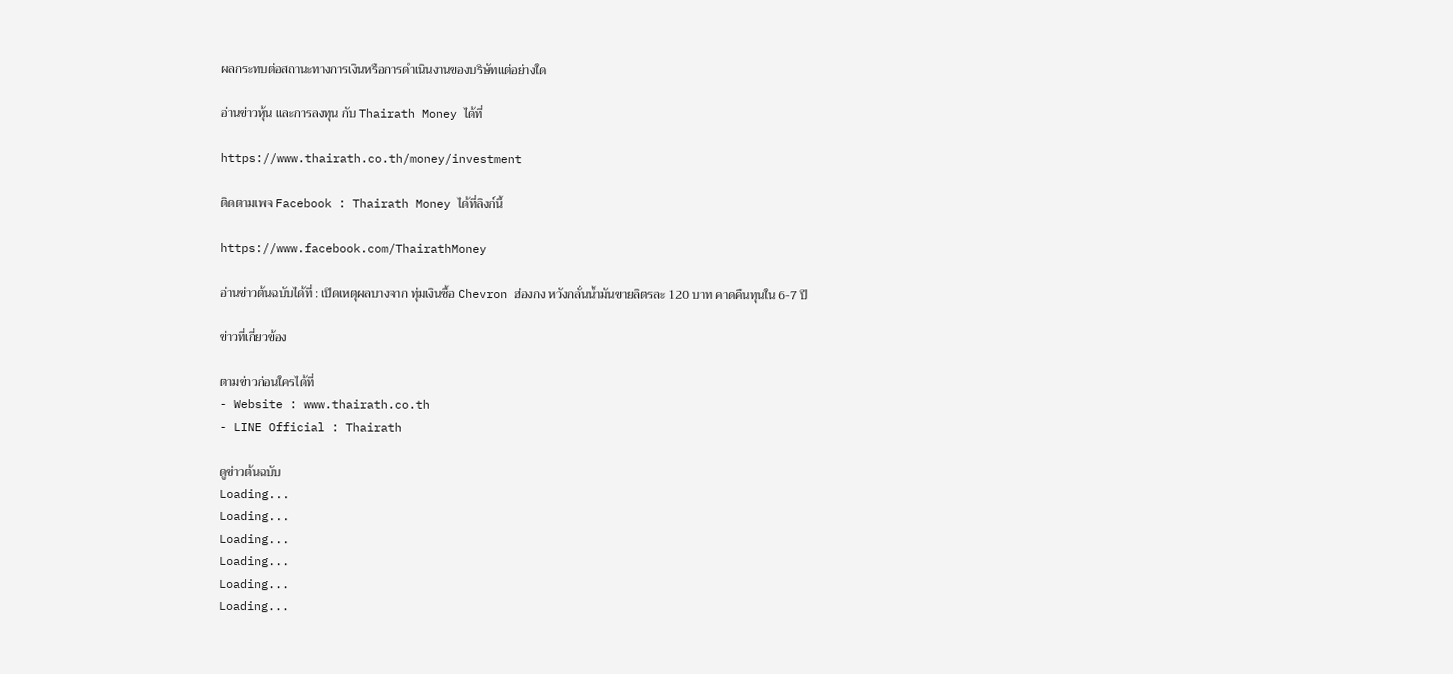ผลกระทบต่อสถานะทางการเงินหรือการดำเนินงานของบริษัทแต่อย่างใด

อ่านข่าวหุ้น และการลงทุน กับ Thairath Money ได้ที่

https://www.thairath.co.th/money/investment

ติดตามเพจ Facebook : Thairath Money ได้ที่ลิงก์นี้

https://www.facebook.com/ThairathMoney

อ่านข่าวต้นฉบับได้ที่ : เปิดเหตุผลบางจาก ทุ่มเงินซื้อ Chevron ฮ่องกง หวังกลั่นน้ำมันขายลิตรละ 120 บาท คาดคืนทุนใน 6-7 ปี

ข่าวที่เกี่ยวข้อง

ตามข่าวก่อนใครได้ที่
- Website : www.thairath.co.th
- LINE Official : Thairath

ดูข่าวต้นฉบับ
Loading...
Loading...
Loading...
Loading...
Loading...
Loading...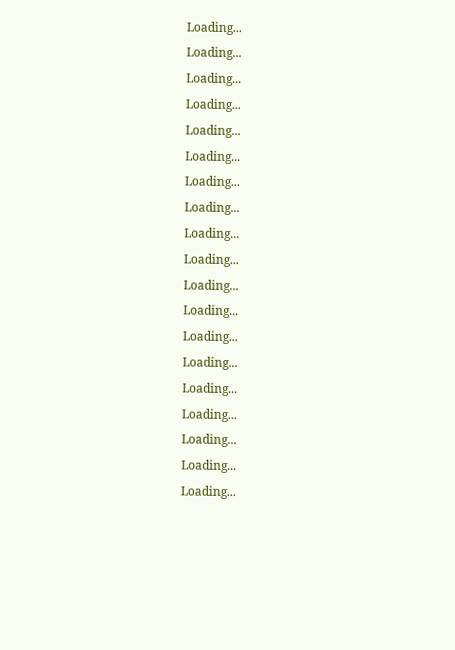Loading...
Loading...
Loading...
Loading...
Loading...
Loading...
Loading...
Loading...
Loading...
Loading...
Loading...
Loading...
Loading...
Loading...
Loading...
Loading...
Loading...
Loading...
Loading...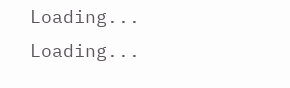Loading...
Loading...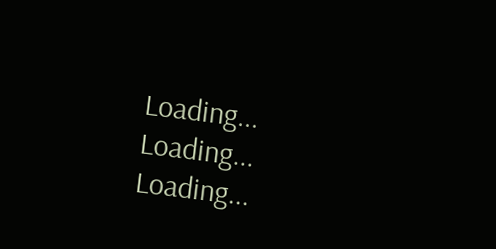Loading...
Loading...
Loading...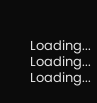Loading...
Loading...
Loading...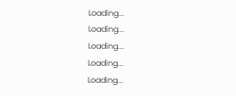Loading...
Loading...
Loading...
Loading...
Loading...